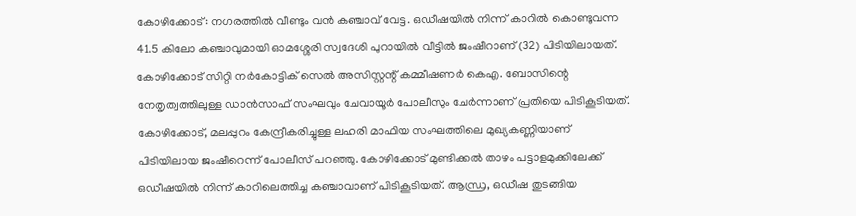കോഴിക്കോട്: നഗരത്തിൽ വീണ്ടും വൻ കഞ്ചാവ് വേട്ട. ഒഡീഷയിൽ നിന്ന് കാറിൽ കൊണ്ടുവന്ന 41.5 കിലോ കഞ്ചാവുമായി ഓമശ്ശേരി സ്വദേശി പുറായിൽ വീട്ടിൽ ജംഷീറാണ് (32) പിടിയിലായത്. കോഴിക്കോട് സിറ്റി നർകോട്ടിക് സെൽ അസിസ്റ്റന്റ് കമ്മീഷണർ കെഎ. ബോസിന്റെ നേതൃത്വത്തിലുള്ള ഡാൻസാഫ് സംഘവും ചേവായൂർ പോലീസും ചേർന്നാണ് പ്രതിയെ പിടികൂടിയത്.
കോഴിക്കോട്, മലപ്പുറം കേന്ദ്രീകരിച്ചുള്ള ലഹരി മാഫിയ സംഘത്തിലെ മുഖ്യകണ്ണിയാണ് പിടിയിലായ ജംഷീറെന്ന് പോലീസ് പറഞ്ഞു. കോഴിക്കോട് മുണ്ടിക്കൽ താഴം പട്ടാളമുക്കിലേക്ക് ഒഡീഷയിൽ നിന്ന് കാറിലെത്തിച്ച കഞ്ചാവാണ് പിടികൂടിയത്. ആന്ധ്ര, ഒഡീഷ തുടങ്ങിയ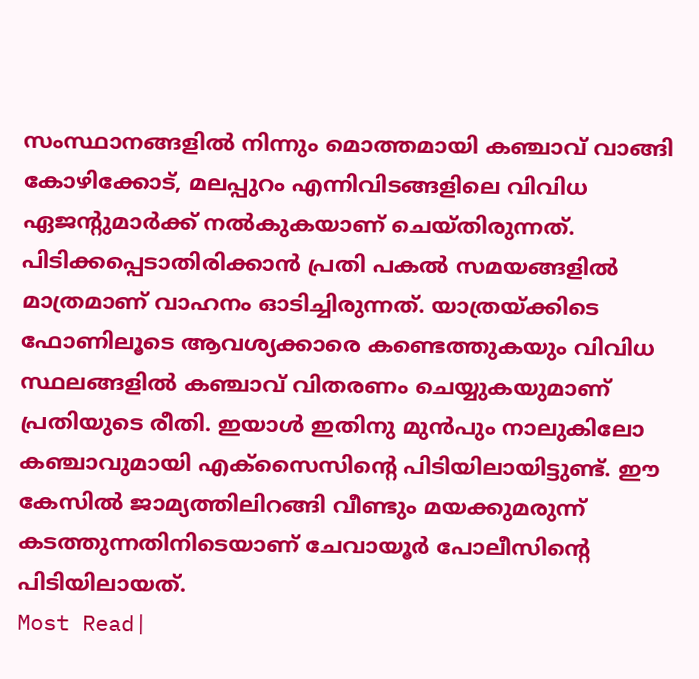സംസ്ഥാനങ്ങളിൽ നിന്നും മൊത്തമായി കഞ്ചാവ് വാങ്ങി കോഴിക്കോട്, മലപ്പുറം എന്നിവിടങ്ങളിലെ വിവിധ ഏജന്റുമാർക്ക് നൽകുകയാണ് ചെയ്തിരുന്നത്.
പിടിക്കപ്പെടാതിരിക്കാൻ പ്രതി പകൽ സമയങ്ങളിൽ മാത്രമാണ് വാഹനം ഓടിച്ചിരുന്നത്. യാത്രയ്ക്കിടെ ഫോണിലൂടെ ആവശ്യക്കാരെ കണ്ടെത്തുകയും വിവിധ സ്ഥലങ്ങളിൽ കഞ്ചാവ് വിതരണം ചെയ്യുകയുമാണ് പ്രതിയുടെ രീതി. ഇയാൾ ഇതിനു മുൻപും നാലുകിലോ കഞ്ചാവുമായി എക്സൈസിന്റെ പിടിയിലായിട്ടുണ്ട്. ഈ കേസിൽ ജാമ്യത്തിലിറങ്ങി വീണ്ടും മയക്കുമരുന്ന് കടത്തുന്നതിനിടെയാണ് ചേവായൂർ പോലീസിന്റെ പിടിയിലായത്.
Most Read|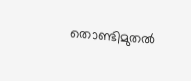തൊണ്ടിമുതൽ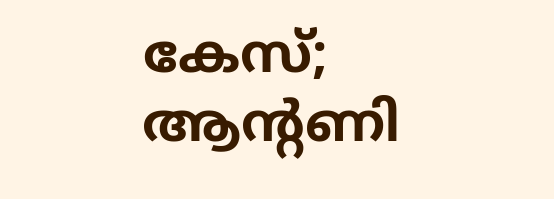കേസ്; ആന്റണി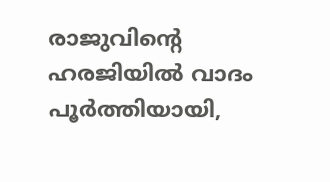രാജുവിന്റെ ഹരജിയിൽ വാദം പൂർത്തിയായി,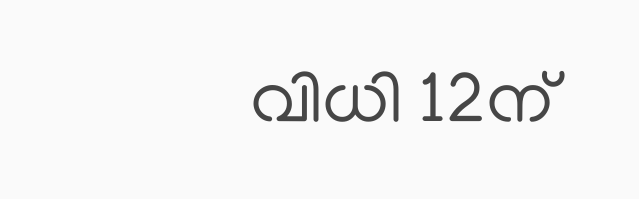വിധി 12ന്